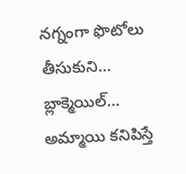నగ్నంగా ఫొటోలు తీసుకుని… బ్లాక్మెయిల్…
అమ్మాయి కనిపిస్తే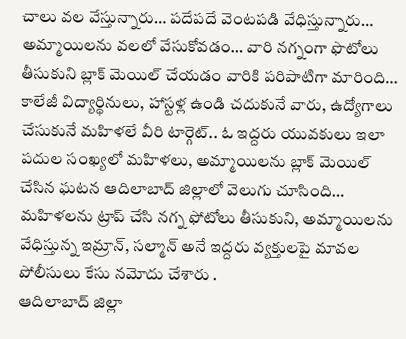చాలు వల వేస్తున్నారు… పదేపదే వెంటపడి వేధిస్తున్నారు… అమ్మాయిలను వలలో వేసుకోవడం… వారి నగ్నంగా ఫొటోలు తీసుకుని బ్లాక్ మెయిల్ చేయడం వారికి పరిపాటిగా మారింది… కాలేజీ విద్యార్థినులు, హాస్టళ్ల ఉండి చదుకునే వారు, ఉద్యోగాలు చేసుకునే మహిళలే వీరి టార్గెట్.. ఓ ఇద్దరు యువకులు ఇలా పదుల సంఖ్యలో మహిళలు, అమ్మాయిలను బ్లాక్ మెయిల్ చేసిన ఘటన ఆదిలాబాద్ జిల్లాలో వెలుగు చూసింది… మహిళలను ట్రాప్ చేసి నగ్న ఫోటోలు తీసుకుని, అమ్మాయిలను వేధిస్తున్న ఇమ్రాన్, సల్మాన్ అనే ఇద్దరు వ్యక్తులపై మావల పోలీసులు కేసు నమోదు చేశారు .
ఆదిలాబాద్ జిల్లా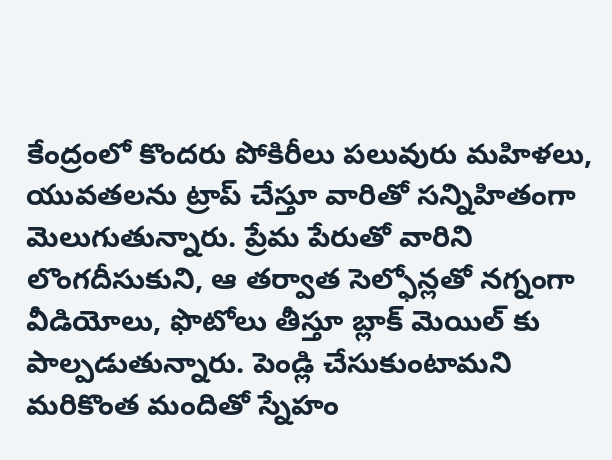కేంద్రంలో కొందరు పోకిరీలు పలువురు మహిళలు, యువతలను ట్రాప్ చేస్తూ వారితో సన్నిహితంగా మెలుగుతున్నారు. ప్రేమ పేరుతో వారిని లొంగదీసుకుని, ఆ తర్వాత సెల్ఫోన్లతో నగ్నంగా వీడియోలు, ఫొటోలు తీస్తూ బ్లాక్ మెయిల్ కు పాల్పడుతున్నారు. పెండ్లి చేసుకుంటామని మరికొంత మందితో స్నేహం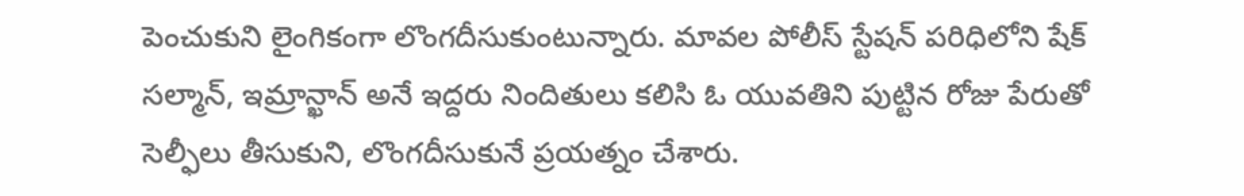పెంచుకుని లైంగికంగా లొంగదీసుకుంటున్నారు. మావల పోలీస్ స్టేషన్ పరిధిలోని షేక్ సల్మాన్, ఇమ్రాన్ఖాన్ అనే ఇద్దరు నిందితులు కలిసి ఓ యువతిని పుట్టిన రోజు పేరుతో సెల్ఫీలు తీసుకుని, లొంగదీసుకునే ప్రయత్నం చేశారు.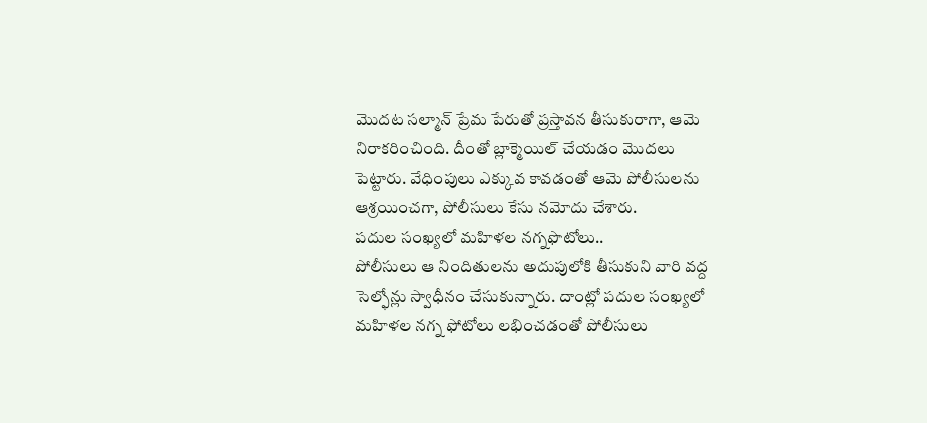మొదట సల్మాన్ ప్రేమ పేరుతో ప్రస్తావన తీసుకురాగా, ఆమె నిరాకరించింది. దీంతో బ్లాక్మెయిల్ చేయడం మొదలు పెట్టారు. వేధింపులు ఎక్కువ కావడంతో ఆమె పోలీసులను ఆశ్రయించగా, పోలీసులు కేసు నమోదు చేశారు.
పదుల సంఖ్యలో మహిళల నగ్నఫొటోలు..
పోలీసులు ఆ నిందితులను అదుపులోకి తీసుకుని వారి వద్ద సెల్ఫోన్లు స్వాధీనం చేసుకున్నారు. దాంట్లో పదుల సంఖ్యలో మహిళల నగ్న ఫోటోలు లభించడంతో పోలీసులు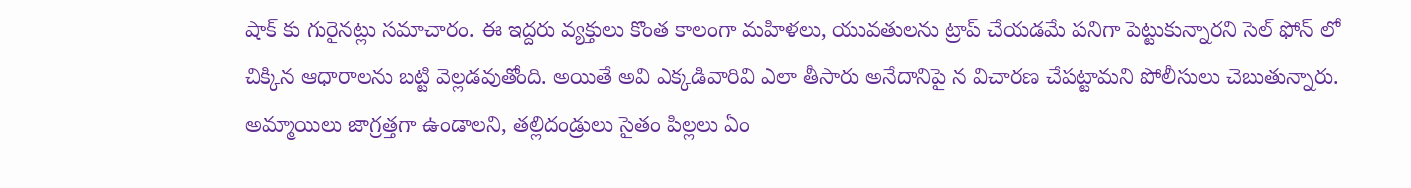షాక్ కు గురైనట్లు సమాచారం. ఈ ఇద్దరు వ్యక్తులు కొంత కాలంగా మహిళలు, యువతులను ట్రాప్ చేయడమే పనిగా పెట్టుకున్నారని సెల్ ఫోన్ లో చిక్కిన ఆధారాలను బట్టి వెల్లడవుతోంది. అయితే అవి ఎక్కడివారివి ఎలా తీసారు అనేదానిపై న విచారణ చేపట్టామని పోలీసులు చెబుతున్నారు. అమ్మాయిలు జాగ్రత్తగా ఉండాలని, తల్లిదండ్రులు సైతం పిల్లలు ఏం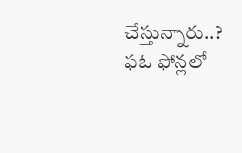చేస్తున్నారు..? ఫఓ ఫోన్లలో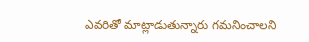ఎవరితో మాట్లాడుతున్నారు గమనించాలని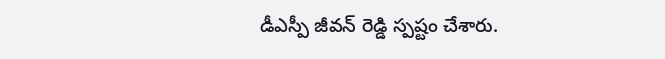డీఎస్పీ జీవన్ రెడ్డి స్పష్టం చేశారు.